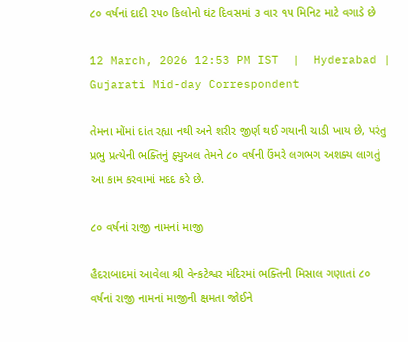૮૦ વર્ષનાં દાદી ૨૫૦ કિલોનો ઘંટ દિવસમાં ૩ વાર ૧૫ મિનિટ માટે વગાડે છે

12 March, 2026 12:53 PM IST  |  Hyderabad | Gujarati Mid-day Correspondent

તેમના મોંમાં દાંત રહ્યા નથી અને શરીર જીર્ણ થઈ ગયાની ચાડી ખાય છે, પરંતુ પ્રભુ પ્રત્યેની ભક્તિનું ફ્યુઅલ તેમને ૮૦ વર્ષની ઉંમરે લગભગ અશક્ય લાગતું આ કામ કરવામાં મદદ કરે છે.

૮૦ વર્ષનાં રાજી નામનાં માજી

હૈદરાબાદમાં આવેલા શ્રી વેન્કટેશ્વર મંદિરમાં ભક્તિની મિસાલ ગણાતાં ૮૦ વર્ષનાં રાજી નામનાં માજીની ક્ષમતા જોઈને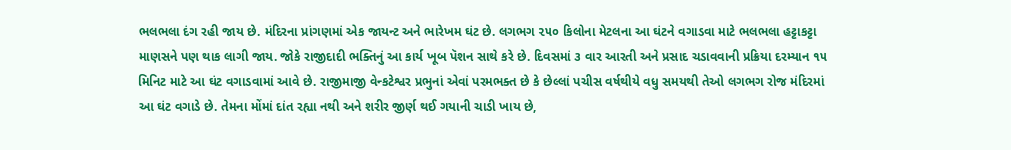ભલભલા દંગ રહી જાય છે. મંદિરના પ્રાંગણમાં એક જાયન્ટ અને ભારેખમ ઘંટ છે. લગભગ ૨૫૦ કિલોના મેટલના આ ઘંટને વગાડવા માટે ભલભલા હટ્ટાકટ્ટા માણસને પણ થાક લાગી જાય. જોકે રાજીદાદી ભક્તિનું આ કાર્ય ખૂબ પૅશન સાથે કરે છે. દિવસમાં ૩ વાર આરતી અને પ્રસાદ ચડાવવાની પ્રક્રિયા દરમ્યાન ૧૫ મિનિટ માટે આ ઘંટ વગાડવામાં આવે છે. રાજીમાજી વેન્કટેશ્વર પ્રભુનાં એવાં પરમભક્ત છે કે છેલ્લાં પચીસ વર્ષથીયે વધુ સમયથી તેઓ લગભગ રોજ મંદિરમાં આ ઘંટ વગાડે છે. તેમના મોંમાં દાંત રહ્યા નથી અને શરીર જીર્ણ થઈ ગયાની ચાડી ખાય છે,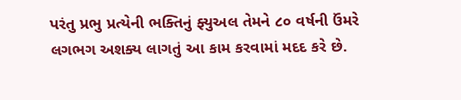પરંતુ પ્રભુ પ્રત્યેની ભક્તિનું ફ્યુઅલ તેમને ૮૦ વર્ષની ઉંમરે લગભગ અશક્ય લાગતું આ કામ કરવામાં મદદ કરે છે.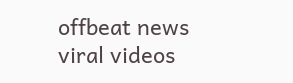offbeat news viral videos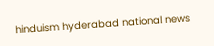hinduism hyderabad national news